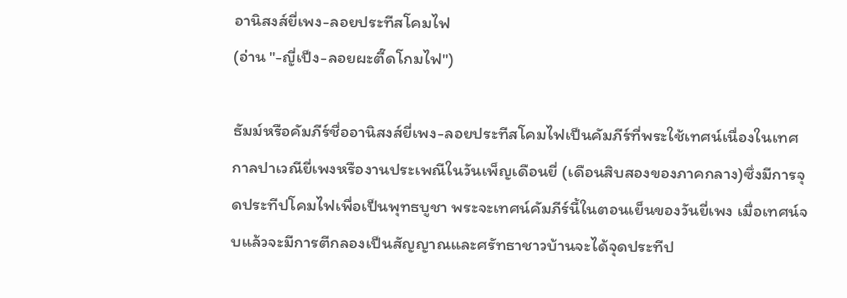อานิสงส์ยี่เพง-ลอยประทีสโคมไฟ
(อ่าน "-ญี่เป็ง-ลอยผะตี๊ดโกมไฟ")

ธัมม์หรือคัมภีร์ชื่ออานิสงส์ยี่เพง-ลอยประทีสโคมไฟเป็นคัมภีร์ที่พระใช้เทศน์เนื่องในเทศกาลปาเวณียี่เพงหรืองานประเพณีในวันเพ็ญเดือนยี่ (เดือนสิบสองของภาคกลาง)ซึ่งมีการจุดประทีปโคมไฟเพื่อเป็นพุทธบูชา พระจะเทศน์คัมภีร์นี้ในตอนเย็นของวันยี่เพง เมื่อเทศน์จบแล้วจะมีการตีกลองเป็นสัญญาณและศรัทธาชาวบ้านจะได้จุดประทีป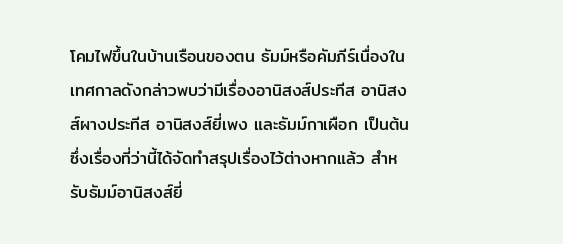โคมไฟขึ้นในบ้านเรือนของตน ธัมม์หรือคัมภีร์เนื่องในเทศกาลดังกล่าวพบว่ามีเรื่องอานิสงส์ประทีส อานิสงส์ผางประทีส อานิสงส์ยี่เพง และธัมม์กาเผือก เป็นต้น ซึ่งเรื่องที่ว่านี้ได้จัดทำสรุปเรื่องไว้ต่างหากแล้ว สำหรับธัมม์อานิสงส์ยี่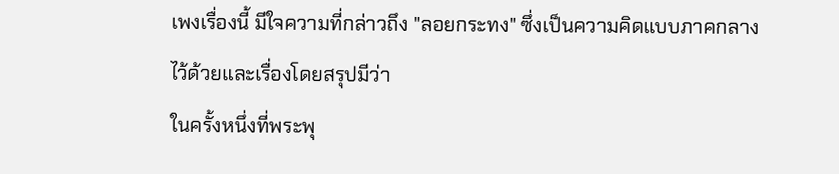เพงเรื่องนี้ มีใจความที่กล่าวถึง "ลอยกระทง" ซึ่งเป็นความคิดแบบภาคกลางไว้ด้วยและเรื่องโดยสรุปมีว่า
ในครั้งหนึ่งที่พระพุ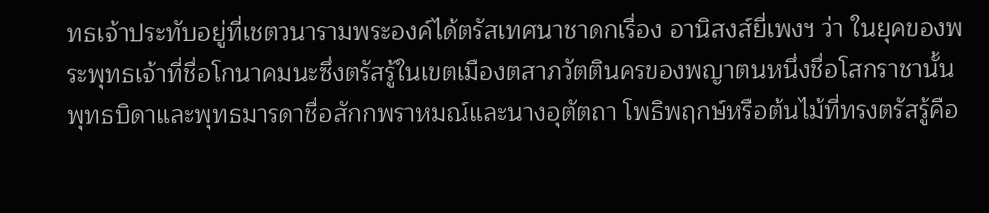ทธเจ้าประทับอยู่ที่เชตวนารามพระองค์ได้ตรัสเทศนาชาดกเรื่อง อานิสงส์ยี่เพงฯ ว่า ในยุคของพระพุทธเจ้าที่ชื่อโกนาคมนะซึ่งตรัสรู้ในเขตเมืองตสาภวัตตินครของพญาตนหนึ่งชื่อโสกราชานั้น พุทธบิดาและพุทธมารดาชื่อสักกพราหมณ์และนางอุตัตถา โพธิพฤกษ์หรือต้นไม้ที่ทรงตรัสรู้คือ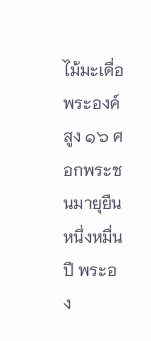ไม้มะเดื่อ พระองค์สูง ๑๖ ศอกพระชนมายุยืนหนึ่งหมื่นปี พระอง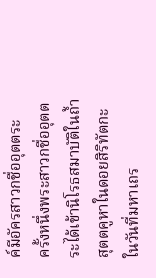ค์มีอัครสาวกชื่ออุตตระ
ครั้งหนึ่งพระสาวกชื่ออุตตระได้เข้านิโรธสมาบัติในถ้ำสุตตคูหาในดอยสิริทัตกะ ในวันที่มหาเถร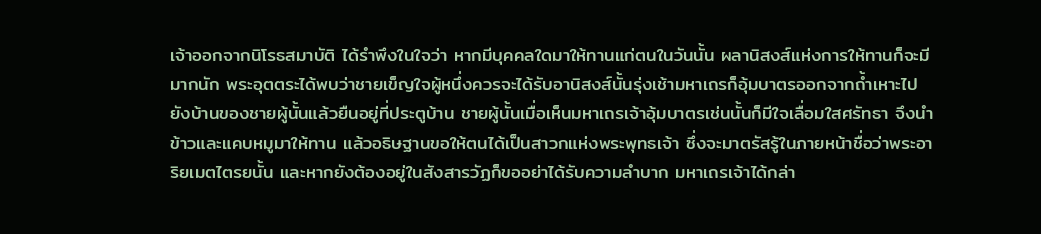เจ้าออกจากนิโรธสมาบัติ ได้รำพึงในใจว่า หากมีบุคคลใดมาให้ทานแก่ตนในวันนั้น ผลานิสงส์แห่งการให้ทานก็จะมีมากนัก พระอุตตระได้พบว่าชายเข็ญใจผู้หนึ่งควรจะได้รับอานิสงส์นั้นรุ่งเช้ามหาเถรก็อุ้มบาตรออกจากถ้ำเหาะไปยังบ้านของชายผู้นั้นแล้วยืนอยู่ที่ประตูบ้าน ชายผู้นั้นเมื่อเห็นมหาเถรเจ้าอุ้มบาตรเช่นนั้นก็มีใจเลื่อมใสศรัทธา จึงนำข้าวและแคบหมูมาให้ทาน แล้วอธิษฐานขอให้ตนได้เป็นสาวกแห่งพระพุทธเจ้า ซึ่งจะมาตรัสรู้ในภายหน้าชื่อว่าพระอาริยเมตไตรยนั้น และหากยังต้องอยู่ในสังสารวัฏก็ขออย่าได้รับความลำบาก มหาเถรเจ้าได้กล่า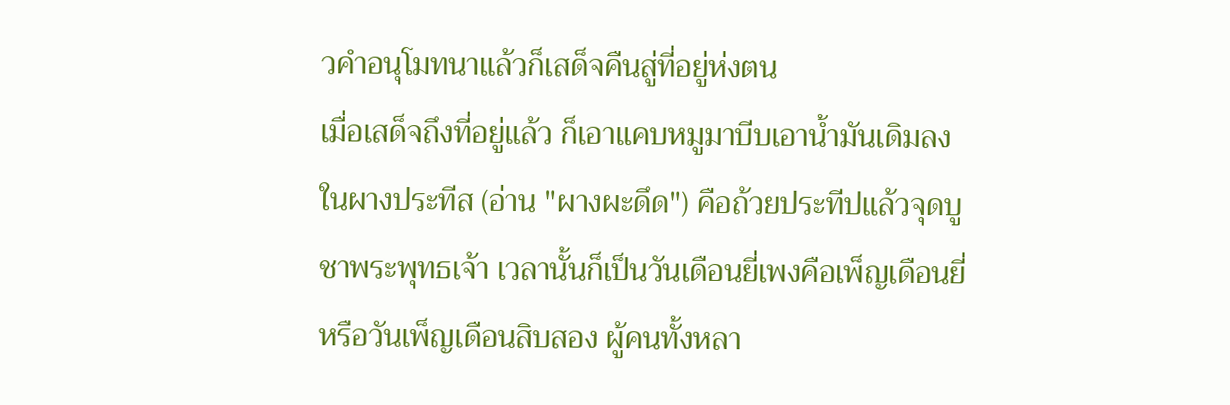วคำอนุโมทนาแล้วก็เสด็จคืนสู่ที่อยู่ห่งตน
เมื่อเสด็จถึงที่อยู่แล้ว ก็เอาแคบหมูมาบีบเอาน้ำมันเดิมลงในผางประทีส (อ่าน "ผางผะดึด") คือถ้วยประทีปแล้วจุดบูชาพระพุทธเจ้า เวลานั้นก็เป็นวันเดือนยี่เพงคือเพ็ญเดือนยี่หรือวันเพ็ญเดือนสิบสอง ผู้คนทั้งหลา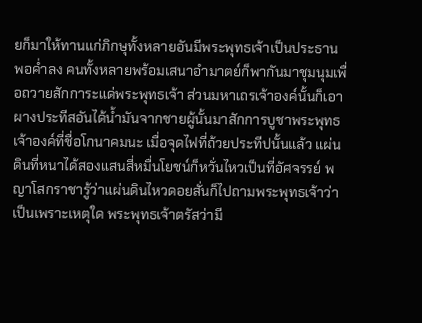ยก็มาให้ทานแก่ภิกษุทั้งหลายอันมีพระพุทธเจ้าเป็นประธาน พอค่ำลง คนทั้งหลายพร้อมเสนาอำมาตย์ก็พากันมาชุมนุมเพื่อถวายสักการะแด่พระพุทธเจ้า ส่วนมหาเถรเจ้าองค์นั้นก็เอาผางประทีสอันได้น้ำมันจากชายผู้นั้นมาสักการบูชาพระพุทธเจ้าองค์ที่ชื่อโกนาคมนะ เมื่อจุดไฟที่ถ้วยประทีปนั้นแล้ว แผ่นดินที่หนาได้สองแสนสี่หมื่นโยชน์ก็หวั่นไหวเป็นที่อัศจรรย์ พญาโสกราชารู้ว่าแผ่นดินไหวดอยสั่นก็ไปถามพระพุทธเจ้าว่า เป็นเพราะเหตุใด พระพุทธเจ้าตรัสว่ามี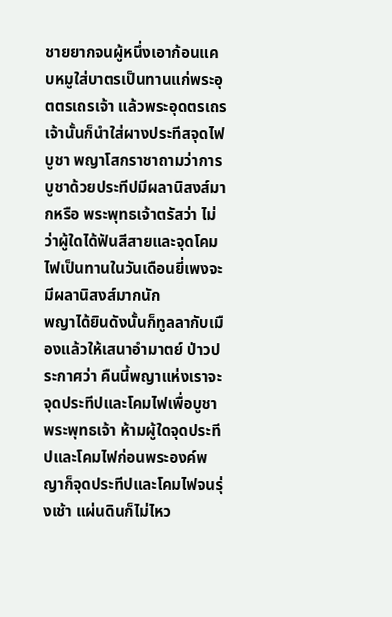ชายยากจนผู้หนึ่งเอาก้อนแคบหมูใส่บาตรเป็นทานแก่พระอุตตรเถรเจ้า แล้วพระอุดตรเถรเจ้านั้นก็นำใส่ผางประทีสจุดไฟบูชา พญาโสกราชาถามว่าการบูชาด้วยประทีปมีผลานิสงส์มากหรือ พระพุทธเจ้าตรัสว่า ไม่ว่าผู้ใดได้ฟันสีสายและจุดโคมไฟเป็นทานในวันเดือนยี่เพงจะมีผลานิสงส์มากนัก
พญาได้ยินดังนั้นก็ทูลลากับเมืองแล้วให้เสนาอำมาตย์ ป่าวประกาศว่า คืนนี้พญาแห่งเราจะจุดประทีปและโคมไฟเพื่อบูชาพระพุทธเจ้า ห้ามผู้ใดจุดประทีปและโคมไฟก่อนพระองค์พญาก็จุดประทีปและโคมไฟจนรุ่งเช้า แผ่นดินก็ไม่ไหว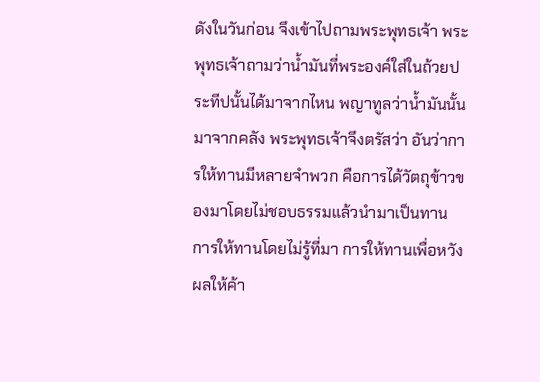ดังในวันก่อน จึงเข้าไปถามพระพุทธเจ้า พระพุทธเจ้าถามว่าน้ำมันที่พระองค์ใส่ในถ้วยประทีปนั้นได้มาจากไหน พญาทูลว่าน้ำมันนั้นมาจากคลัง พระพุทธเจ้าจึงตรัสว่า อันว่าการให้ทานมีหลายจำพวก คือการได้วัตถุข้าวของมาโดยไม่ชอบธรรมแล้วนำมาเป็นทาน การให้ทานโดยไม่รู้ที่มา การให้ทานเพื่อหวังผลให้ค้า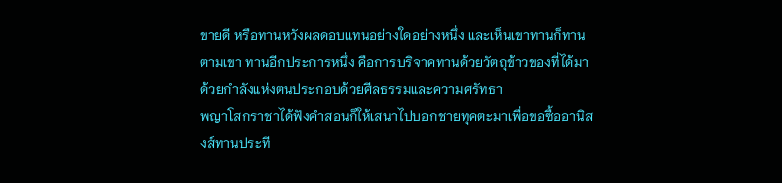ขายดี หรือทานหวังผลดอบแทนอย่างใดอย่างหนึ่ง และเห็นเขาทานก็ทานตามเขา ทานอีกประการหนึ่ง คือการบริจาคทานด้วยวัตถุข้าวของที่ได้มาด้วยกำลังแห่งตนประกอบด้วยศีลธรรมและความศรัทธา
พญาโสกราชาได้ฟังคำสอนก็ให้เสนาไปบอกชายทุคตะมาเพื่อขอซื้ออานิสงส์ทานประที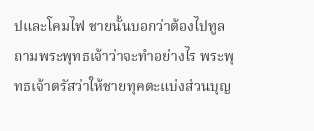ปและโคมไฟ ชายนั้นบอกว่าต้องไปทูลถามพระพุทธเจ้าว่าจะทำอย่างไร พระพุทธเจ้าตรัสว่าให้ชายทุคตะแบ่งส่วนบุญ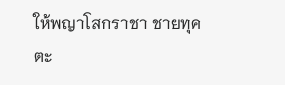ให้พญาโสกราชา ชายทุคตะ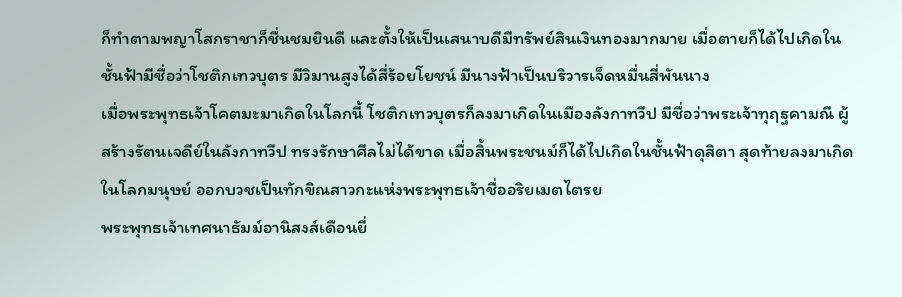ก็ทำตามพญาโสกราชาก็ชื่นชมยินดี และตั้งให้เป็นเสนาบดีมีทรัพย์สินเงินทองมากมาย เมื่อตายก็ได้ไปเกิดในชั้นฟ้ามีชื่อว่าโชติกเทวบุตร มีวิมานสูงได้สี่ร้อยโยชน์ มีนางฟ้าเป็นบริวารเจ็ดหมื่นสี่พันนาง
เมื่อพระพุทธเจ้าโคตมะมาเกิดในโลกนี้ โชติกเทวบุตรก็ลงมาเกิดในเมืองลังกาทวีป มีชื่อว่าพระเจ้าทุฤฐคามณี ผู้สร้างรัตนเจดีย์ในลังกาทวีป ทรงรักษาศีลไม่ได้ขาด เมื่อสิ้นพระชนม์ก็ได้ไปเกิดในชั้นฟ้าดุสิตา สุดท้ายลงมาเกิดในโลกมนุษย์ ออกบวชเป็นทักขิณสาวกะแห่งพระพุทธเจ้าชื่ออริยเมตไตรย
พระพุทธเจ้าเทศนาธัมม์อานิสงส์เดือนยี่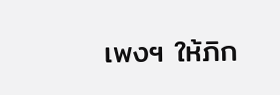เพงฯ ให้ภิก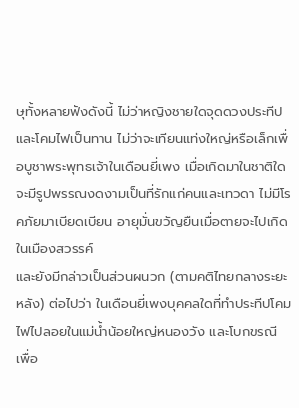ษุทั้งหลายฟังดังนี้ ไม่ว่าหญิงชายใดจุดดวงประทีปและโคมไฟเป็นทาน ไม่ว่าจะเทียนแท่งใหญ่หรือเล็กเพื่อบูชาพระพุทธเจ้าในเดือนยี่เพง เมื่อเกิดมาในชาติใดจะมีรูปพรรณงดงามเป็นที่รักแก่คนและเทวดา ไม่มีโรคภัยมาเบียดเบียน อายุมั่นขวัญยืนเมื่อตายจะไปเกิดในเมืองสวรรค์
และยังมีกล่าวเป็นส่วนผนวก (ตามคติไทยกลางระยะหลัง) ต่อไปว่า ในเดือนยี่เพงบุคคลใดที่ทำประทีปโคมไฟไปลอยในแม่น้ำน้อยใหญ่หนองวัง และโบกขรณี เพื่อ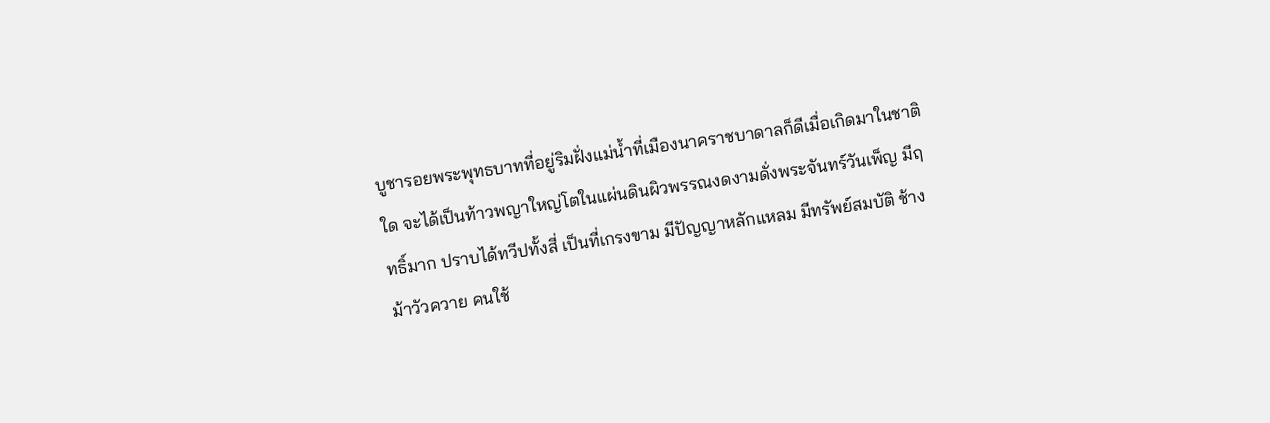บูชารอยพระพุทธบาทที่อยู่ริมฝั่งแม่น้ำที่เมืองนาคราชบาดาลก็ดีเมื่อเกิดมาในชาติใด จะได้เป็นท้าวพญาใหญ่โตในแผ่นดินผิวพรรณงดงามดั่งพระจันทร์วันเพ็ญ มีฤทธิ์มาก ปราบได้ทวีปทั้งสี่ เป็นที่เกรงขาม มีปัญญาหลักแหลม มีทรัพย์สมบัติ ช้างม้าวัวควาย คนใช้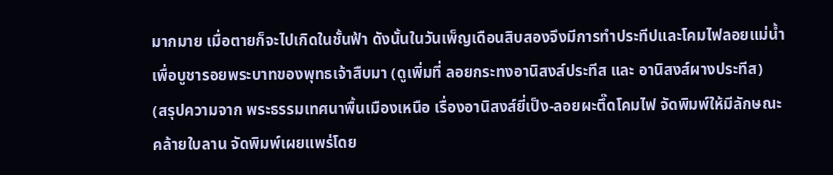มากมาย เมื่อตายก็จะไปเกิดในชั้นฟ้า ดังนั้นในวันเพ็ญเดือนสิบสองจึงมีการทำประทีปและโคมไฟลอยแม่น้ำเพื่อบูชารอยพระบาทของพุทธเจ้าสืบมา (ดูเพิ่มที่ ลอยกระทงอานิสงส์ประทีส และ อานิสงส์ผางประทีส)
(สรุปความจาก พระธรรมเทศนาพื้นเมืองเหนือ เรื่องอานิสงส์ยี่เป็ง-ลอยผะตึ๊ดโคมไฟ จัดพิมพ์ให้มีลักษณะคล้ายใบลาน จัดพิมพ์เผยแพร่โดย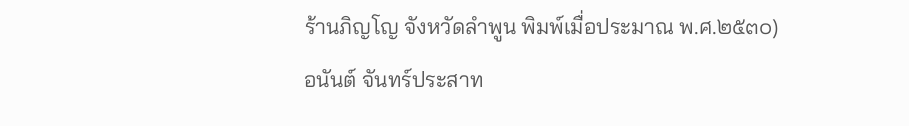ร้านภิญโญ จังหวัดลำพูน พิมพ์เมื่อประมาณ พ.ศ.๒๕๓๐)
อนันต์ จันทร์ประสาท